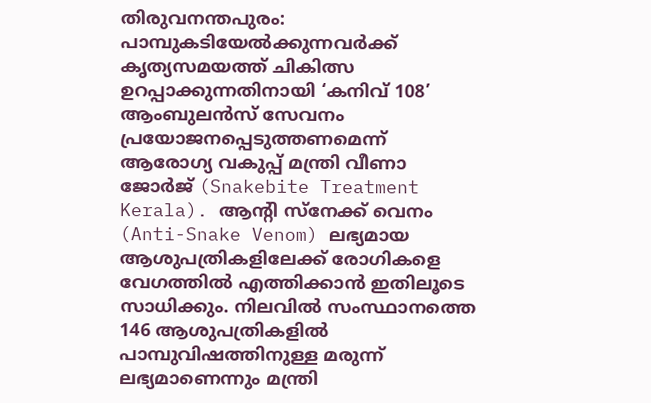തിരുവനന്തപുരം: പാമ്പുകടിയേൽക്കുന്നവർക്ക് കൃത്യസമയത്ത് ചികിത്സ ഉറപ്പാക്കുന്നതിനായി ‘കനിവ് 108’ ആംബുലൻസ് സേവനം പ്രയോജനപ്പെടുത്തണമെന്ന് ആരോഗ്യ വകുപ്പ് മന്ത്രി വീണാ ജോർജ് (Snakebite Treatment Kerala). ആന്റി സ്നേക്ക് വെനം (Anti-Snake Venom) ലഭ്യമായ ആശുപത്രികളിലേക്ക് രോഗികളെ വേഗത്തിൽ എത്തിക്കാൻ ഇതിലൂടെ സാധിക്കും. നിലവിൽ സംസ്ഥാനത്തെ 146 ആശുപത്രികളിൽ പാമ്പുവിഷത്തിനുള്ള മരുന്ന് ലഭ്യമാണെന്നും മന്ത്രി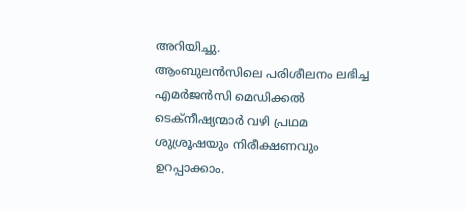അറിയിച്ചു.
ആംബുലൻസിലെ പരിശീലനം ലഭിച്ച എമർജൻസി മെഡിക്കൽ ടെക്നീഷ്യന്മാർ വഴി പ്രഥമ ശുശ്രൂഷയും നിരീക്ഷണവും ഉറപ്പാക്കാം.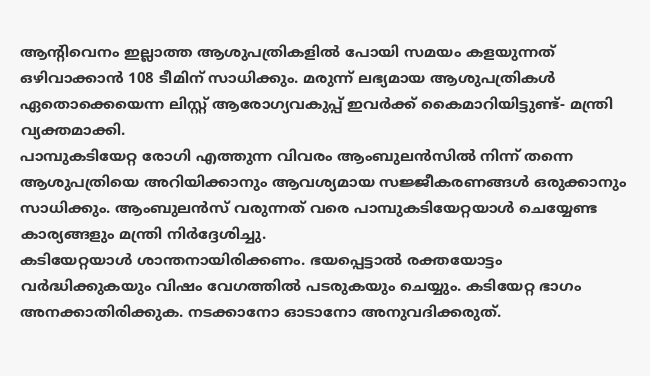ആന്റിവെനം ഇല്ലാത്ത ആശുപത്രികളിൽ പോയി സമയം കളയുന്നത് ഒഴിവാക്കാൻ 108 ടീമിന് സാധിക്കും. മരുന്ന് ലഭ്യമായ ആശുപത്രികൾ ഏതൊക്കെയെന്ന ലിസ്റ്റ് ആരോഗ്യവകുപ്പ് ഇവർക്ക് കൈമാറിയിട്ടുണ്ട്- മന്ത്രി വ്യക്തമാക്കി.
പാമ്പുകടിയേറ്റ രോഗി എത്തുന്ന വിവരം ആംബുലൻസിൽ നിന്ന് തന്നെ ആശുപത്രിയെ അറിയിക്കാനും ആവശ്യമായ സജ്ജീകരണങ്ങൾ ഒരുക്കാനും സാധിക്കും. ആംബുലൻസ് വരുന്നത് വരെ പാമ്പുകടിയേറ്റയാൾ ചെയ്യേണ്ട കാര്യങ്ങളും മന്ത്രി നിർദ്ദേശിച്ചു.
കടിയേറ്റയാൾ ശാന്തനായിരിക്കണം. ഭയപ്പെട്ടാൽ രക്തയോട്ടം വർദ്ധിക്കുകയും വിഷം വേഗത്തിൽ പടരുകയും ചെയ്യും. കടിയേറ്റ ഭാഗം അനക്കാതിരിക്കുക. നടക്കാനോ ഓടാനോ അനുവദിക്കരുത്.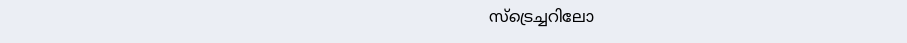സ്ട്രെച്ചറിലോ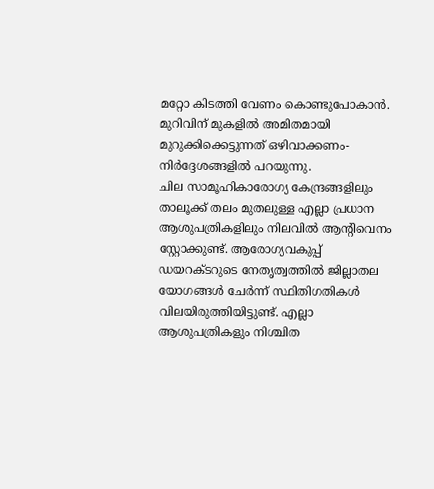മറ്റോ കിടത്തി വേണം കൊണ്ടുപോകാൻ. മുറിവിന് മുകളിൽ അമിതമായി മുറുക്കിക്കെട്ടുന്നത് ഒഴിവാക്കണം- നിർദ്ദേശങ്ങളിൽ പറയുന്നു.
ചില സാമൂഹികാരോഗ്യ കേന്ദ്രങ്ങളിലും താലൂക്ക് തലം മുതലുള്ള എല്ലാ പ്രധാന ആശുപത്രികളിലും നിലവിൽ ആന്റിവെനം സ്റ്റോക്കുണ്ട്. ആരോഗ്യവകുപ്പ് ഡയറക്ടറുടെ നേതൃത്വത്തിൽ ജില്ലാതല യോഗങ്ങൾ ചേർന്ന് സ്ഥിതിഗതികൾ വിലയിരുത്തിയിട്ടുണ്ട്. എല്ലാ ആശുപത്രികളും നിശ്ചിത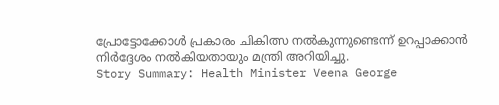പ്രോട്ടോക്കോൾ പ്രകാരം ചികിത്സ നൽകുന്നുണ്ടെന്ന് ഉറപ്പാക്കാൻ നിർദ്ദേശം നൽകിയതായും മന്ത്രി അറിയിച്ചു.
Story Summary: Health Minister Veena George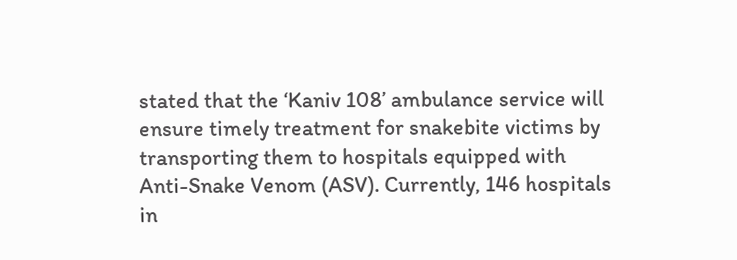stated that the ‘Kaniv 108’ ambulance service will ensure timely treatment for snakebite victims by transporting them to hospitals equipped with Anti-Snake Venom (ASV). Currently, 146 hospitals in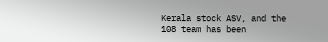Kerala stock ASV, and the 108 team has been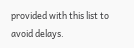provided with this list to avoid delays.